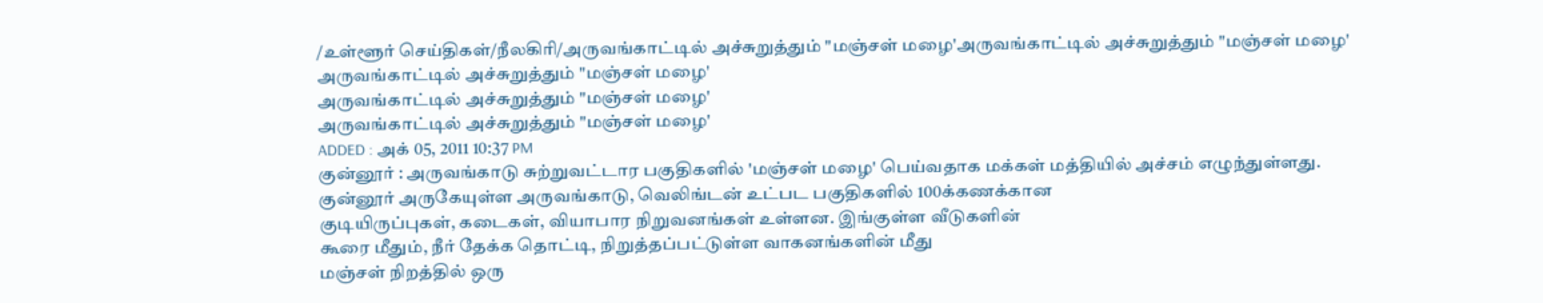/உள்ளூர் செய்திகள்/நீலகிரி/அருவங்காட்டில் அச்சுறுத்தும் "மஞ்சள் மழை'அருவங்காட்டில் அச்சுறுத்தும் "மஞ்சள் மழை'
அருவங்காட்டில் அச்சுறுத்தும் "மஞ்சள் மழை'
அருவங்காட்டில் அச்சுறுத்தும் "மஞ்சள் மழை'
அருவங்காட்டில் அச்சுறுத்தும் "மஞ்சள் மழை'
ADDED : அக் 05, 2011 10:37 PM
குன்னூர் : அருவங்காடு சுற்றுவட்டார பகுதிகளில் 'மஞ்சள் மழை' பெய்வதாக மக்கள் மத்தியில் அச்சம் எழுந்துள்ளது.
குன்னூர் அருகேயுள்ள அருவங்காடு, வெலிங்டன் உட்பட பகுதிகளில் 100க்கணக்கான
குடியிருப்புகள், கடைகள், வியாபார நிறுவனங்கள் உள்ளன. இங்குள்ள வீடுகளின்
கூரை மீதும், நீர் தேக்க தொட்டி, நிறுத்தப்பட்டுள்ள வாகனங்களின் மீது
மஞ்சள் நிறத்தில் ஒரு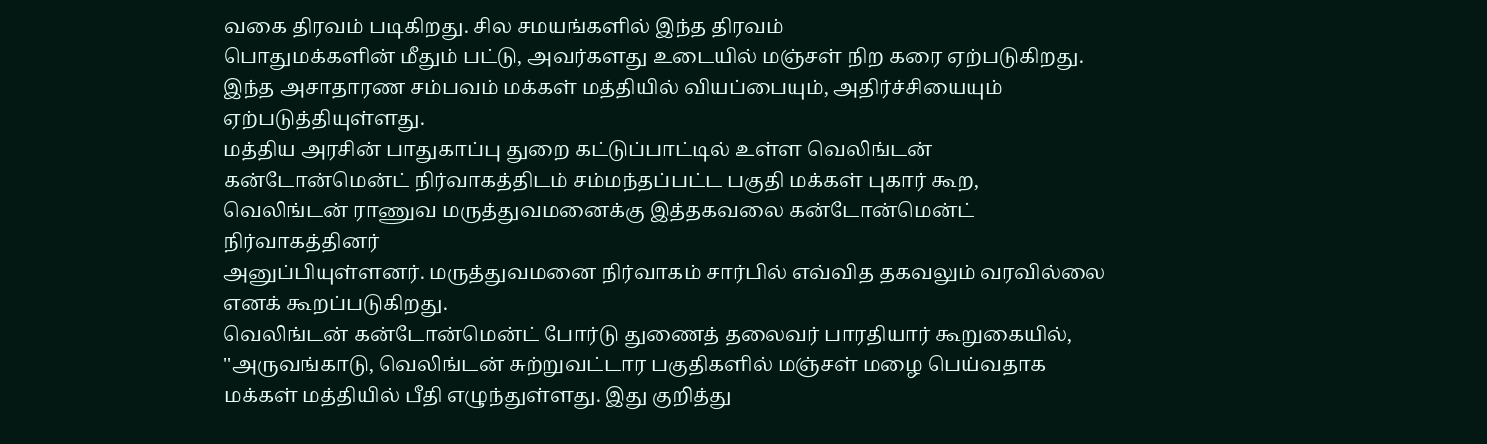வகை திரவம் படிகிறது. சில சமயங்களில் இந்த திரவம்
பொதுமக்களின் மீதும் பட்டு, அவர்களது உடையில் மஞ்சள் நிற கரை ஏற்படுகிறது.
இந்த அசாதாரண சம்பவம் மக்கள் மத்தியில் வியப்பையும், அதிர்ச்சியையும் ஏற்படுத்தியுள்ளது.
மத்திய அரசின் பாதுகாப்பு துறை கட்டுப்பாட்டில் உள்ள வெலிங்டன்
கன்டோன்மென்ட் நிர்வாகத்திடம் சம்மந்தப்பட்ட பகுதி மக்கள் புகார் கூற,
வெலிங்டன் ராணுவ மருத்துவமனைக்கு இத்தகவலை கன்டோன்மென்ட் நிர்வாகத்தினர்
அனுப்பியுள்ளனர். மருத்துவமனை நிர்வாகம் சார்பில் எவ்வித தகவலும் வரவில்லை
எனக் கூறப்படுகிறது.
வெலிங்டன் கன்டோன்மென்ட் போர்டு துணைத் தலைவர் பாரதியார் கூறுகையில்,
''அருவங்காடு, வெலிங்டன் சுற்றுவட்டார பகுதிகளில் மஞ்சள் மழை பெய்வதாக
மக்கள் மத்தியில் பீதி எழுந்துள்ளது. இது குறித்து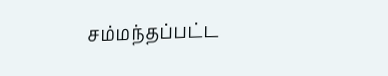சம்மந்தப்பட்ட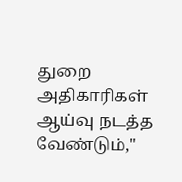துறை
அதிகாரிகள் ஆய்வு நடத்த வேண்டும்,''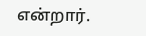என்றார்.